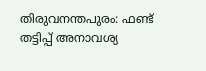തിരുവനന്തപുരം: ഫണ്ട് തട്ടിപ്പ് അനാവശ്യ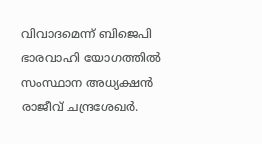വിവാദമെന്ന് ബിജെപി ഭാരവാഹി യോഗത്തിൽ സംസ്ഥാന അധ്യക്ഷൻ രാജീവ് ചന്ദ്രശേഖർ.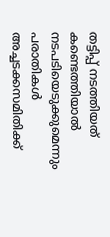തട്ടിപ്പ് നടത്തിയത് കണ്ടെത്തിയാൽ നടപടിയെടുക്കുമെന്നും പരാതികൾ അച്ചടക്കസമിതിക്ക്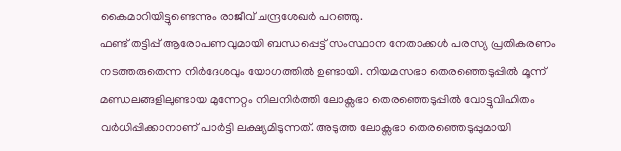കൈമാറിയിട്ടുണ്ടെന്നും രാജീവ് ചന്ദ്രശേഖർ പറഞ്ഞു.
ഫണ്ട് തട്ടിപ്പ് ആരോപണവുമായി ബന്ധപ്പെട്ട് സംസ്ഥാന നേതാക്കൾ പരസ്യ പ്രതികരണം നടത്തരുതെന്ന നിർദേശവും യോഗത്തിൽ ഉണ്ടായി. നിയമസഭാ തെരഞ്ഞെടുപ്പിൽ മൂന്ന് മണ്ഡലങ്ങളിലുണ്ടായ മുന്നേറ്റം നിലനിർത്തി ലോക്സഭാ തെരഞ്ഞെടുപ്പിൽ വോട്ടുവിഹിതം വർധിപ്പിക്കാനാണ് പാർട്ടി ലക്ഷ്യമിടുന്നത്. അടുത്ത ലോക്സഭാ തെരഞ്ഞെടുപ്പുമായി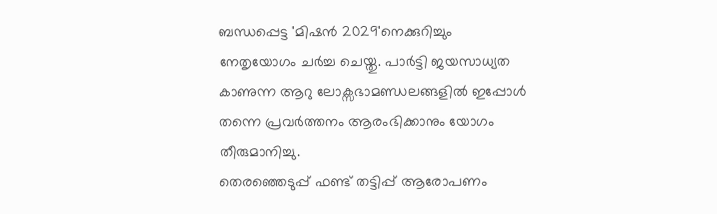ബന്ധപ്പെട്ട 'മിഷൻ 2029'നെക്കുറിച്ചും നേതൃയോഗം ചർച്ച ചെയ്തു. പാർട്ടി ജയസാധ്യത കാണുന്ന ആറു ലോക്സഭാമണ്ഡലങ്ങളിൽ ഇപ്പോൾ തന്നെ പ്രവർത്തനം ആരംഭിക്കാനും യോഗം തീരുമാനിച്ചു.
തെരഞ്ഞെടുപ്പ് ഫണ്ട് തട്ടിപ്പ് ആരോപണം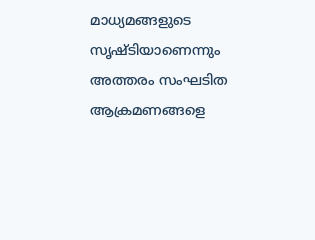മാധ്യമങ്ങളുടെ സൃഷ്ടിയാണെന്നും അത്തരം സംഘടിത ആക്രമണങ്ങളെ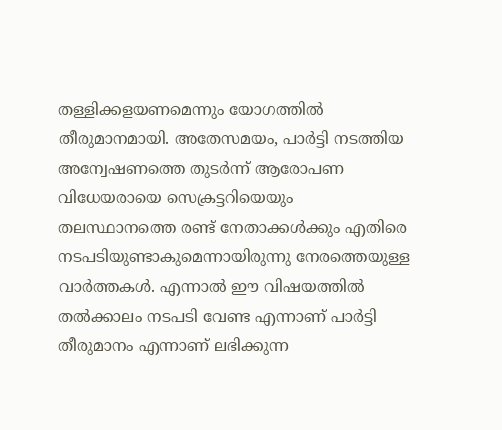തള്ളിക്കളയണമെന്നും യോഗത്തിൽ തീരുമാനമായി. അതേസമയം, പാർട്ടി നടത്തിയ അന്വേഷണത്തെ തുടർന്ന് ആരോപണ വിധേയരായെ സെക്രട്ടറിയെയും തലസ്ഥാനത്തെ രണ്ട് നേതാക്കൾക്കും എതിരെ നടപടിയുണ്ടാകുമെന്നായിരുന്നു നേരത്തെയുള്ള വാർത്തകൾ. എന്നാൽ ഈ വിഷയത്തിൽ തൽക്കാലം നടപടി വേണ്ട എന്നാണ് പാർട്ടി തീരുമാനം എന്നാണ് ലഭിക്കുന്ന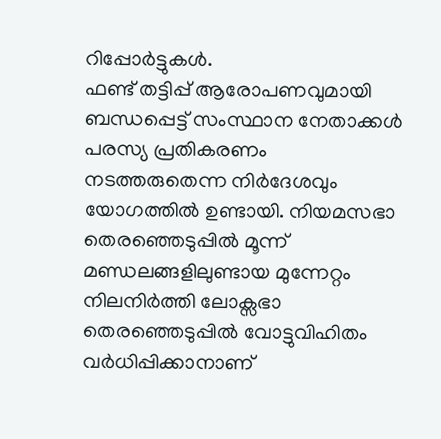റിപ്പോർട്ടുകൾ.
ഫണ്ട് തട്ടിപ്പ് ആരോപണവുമായി ബന്ധപ്പെട്ട് സംസ്ഥാന നേതാക്കൾ പരസ്യ പ്രതികരണം നടത്തരുതെന്ന നിർദേശവും യോഗത്തിൽ ഉണ്ടായി. നിയമസഭാ തെരഞ്ഞെടുപ്പിൽ മൂന്ന് മണ്ഡലങ്ങളിലുണ്ടായ മുന്നേറ്റം നിലനിർത്തി ലോക്സഭാ തെരഞ്ഞെടുപ്പിൽ വോട്ടുവിഹിതം വർധിപ്പിക്കാനാണ്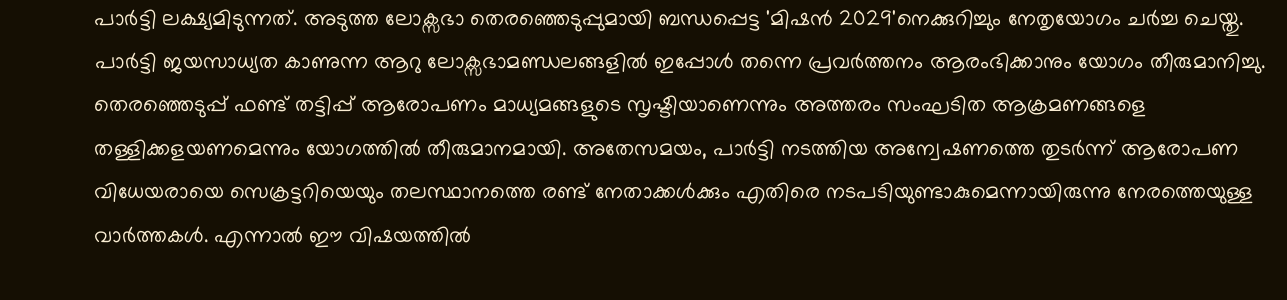പാർട്ടി ലക്ഷ്യമിടുന്നത്. അടുത്ത ലോക്സഭാ തെരഞ്ഞെടുപ്പുമായി ബന്ധപ്പെട്ട 'മിഷൻ 2029'നെക്കുറിച്ചും നേതൃയോഗം ചർച്ച ചെയ്തു. പാർട്ടി ജയസാധ്യത കാണുന്ന ആറു ലോക്സഭാമണ്ഡലങ്ങളിൽ ഇപ്പോൾ തന്നെ പ്രവർത്തനം ആരംഭിക്കാനും യോഗം തീരുമാനിച്ചു.
തെരഞ്ഞെടുപ്പ് ഫണ്ട് തട്ടിപ്പ് ആരോപണം മാധ്യമങ്ങളുടെ സൃഷ്ടിയാണെന്നും അത്തരം സംഘടിത ആക്രമണങ്ങളെ തള്ളിക്കളയണമെന്നും യോഗത്തിൽ തീരുമാനമായി. അതേസമയം, പാർട്ടി നടത്തിയ അന്വേഷണത്തെ തുടർന്ന് ആരോപണ വിധേയരായെ സെക്രട്ടറിയെയും തലസ്ഥാനത്തെ രണ്ട് നേതാക്കൾക്കും എതിരെ നടപടിയുണ്ടാകുമെന്നായിരുന്നു നേരത്തെയുള്ള വാർത്തകൾ. എന്നാൽ ഈ വിഷയത്തിൽ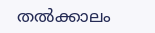തൽക്കാലം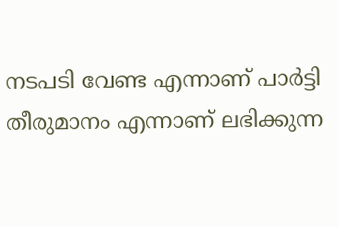നടപടി വേണ്ട എന്നാണ് പാർട്ടി തീരുമാനം എന്നാണ് ലഭിക്കുന്ന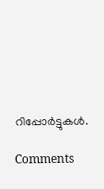റിപ്പോർട്ടുകൾ.

Comments